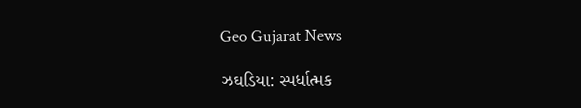Geo Gujarat News

ઝઘડિયા: સ્પર્ધાત્મક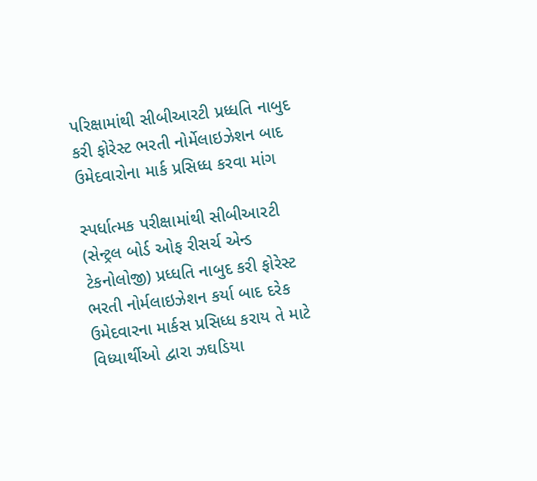પરિક્ષામાંથી સીબીઆરટી પ્રધ્ધતિ નાબુદ કરી ફોરેસ્ટ ભરતી નોર્મેલાઇઝેશન બાદ ઉમેદવારોના માર્ક પ્રસિધ્ધ કરવા માંગ

સ્પર્ધાત્મક પરીક્ષામાંથી સીબીઆરટી (સેન્ટ્રલ બોર્ડ ઓફ રીસર્ચ એન્ડ ટેકનોલોજી) પ્રધ્ધતિ નાબુદ કરી ફોરેસ્ટ ભરતી નોર્મલાઇઝેશન કર્યા બાદ દરેક ઉમેદવારના માર્કસ પ્રસિધ્ધ કરાય તે માટે વિધ્યાર્થીઓ દ્વારા ઝઘડિયા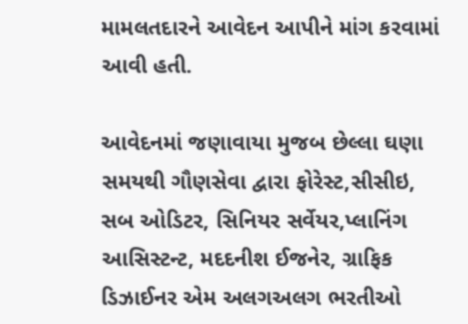મામલતદારને આવેદન આપીને માંગ કરવામાં આવી હતી.

આવેદનમાં જણાવાયા મુજબ છેલ્લા ઘણા સમયથી ગૌણસેવા દ્વારા ફોરેસ્ટ,સીસીઇ, સબ ઓડિટર, સિનિયર સર્વેયર,પ્લાનિંગ આસિસ્ટન્ટ, મદદનીશ ઈજનેર, ગ્રાફિક ડિઝાઈનર એમ અલગઅલગ ભરતીઓ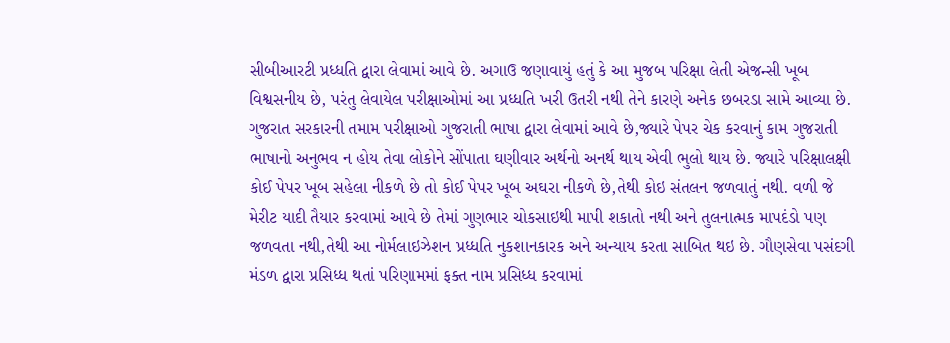સીબીઆરટી પ્રધ્ધતિ દ્વારા લેવામાં આવે છે. અગાઉ જણાવાયું હતું કે આ મુજબ પરિક્ષા લેતી એજન્સી ખૂબ વિશ્વસનીય છે, પરંતુ લેવાયેલ પરીક્ષાઓમાં આ પ્રધ્ધતિ ખરી ઉતરી નથી તેને કારણે અનેક છબરડા સામે આવ્યા છે. ગુજરાત સરકારની તમામ પરીક્ષાઓ ગુજરાતી ભાષા દ્વારા લેવામાં આવે છે,જ્યારે પેપર ચેક કરવાનું કામ ગુજરાતી ભાષાનો અનુભવ ન હોય તેવા લોકોને સોંપાતા ઘણીવાર અર્થનો અનર્થ થાય એવી ભુલો થાય છે. જ્યારે પરિક્ષાલક્ષી કોઈ પેપર ખૂબ સહેલા નીકળે છે તો કોઈ પેપર ખૂબ અઘરા નીકળે છે,તેથી કોઇ સંતલન જળવાતું નથી. વળી જે મેરીટ યાદી તૈયાર કરવામાં આવે છે તેમાં ગુણભાર ચોકસાઇથી માપી શકાતો નથી અને તુલનાત્મક માપદંડો પણ જળવતા નથી,તેથી આ નોર્મલાઇઝેશન પ્રધ્ધતિ નુકશાનકારક અને અન્યાય કરતા સાબિત થઇ છે. ગૌણસેવા પસંદગી મંડળ દ્વારા પ્રસિધ્ધ થતાં પરિણામમાં ફક્ત નામ પ્રસિધ્ધ કરવામાં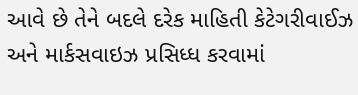આવે છે તેને બદલે દરેક માહિતી કેટેગરીવાઈઝ અને માર્કસવાઇઝ પ્રસિધ્ધ કરવામાં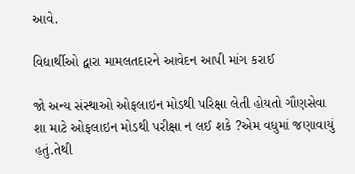આવે.

વિદ્યાર્થીઓ દ્વારા મામલતદારને આવેદન આપી માંગ કરાઈ

જો અન્ય સંસ્થાઓ ઓફલાઇન મોડથી પરિક્ષા લેતી હોયતો ગૌણસેવા શા માટે ઓફલાઇન મોડથી પરીક્ષા ન લઈ શકે ?એમ વધુમાં જણાવાયું હતું.તેથી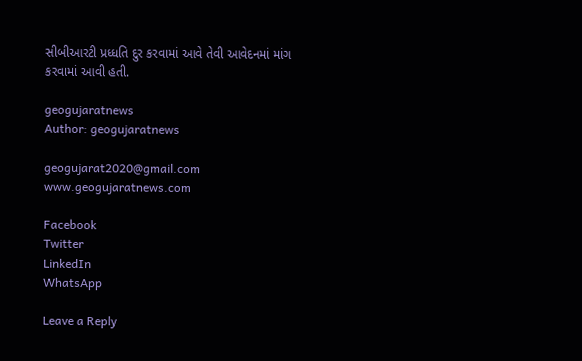સીબીઆરટી પ્રધ્ધતિ દુર કરવામાં આવે તેવી આવેદનમાં માંગ કરવામાં આવી હતી.

geogujaratnews
Author: geogujaratnews

geogujarat2020@gmail.com www.geogujaratnews.com

Facebook
Twitter
LinkedIn
WhatsApp

Leave a Reply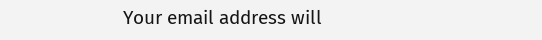Your email address will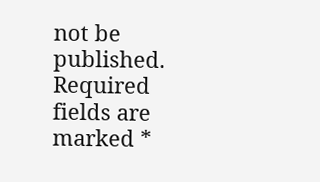not be published. Required fields are marked *